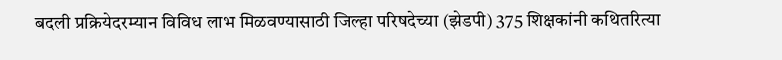बदली प्रक्रियेदरम्यान विविध लाभ मिळवण्यासाठी जिल्हा परिषदेच्या (झेडपी) 375 शिक्षकांनी कथितरित्या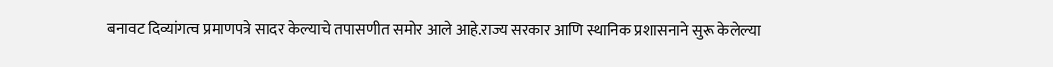बनावट दिव्यांगत्व प्रमाणपत्रे सादर केल्याचे तपासणीत समोर आले आहे.राज्य सरकार आणि स्थानिक प्रशासनाने सुरू केलेल्या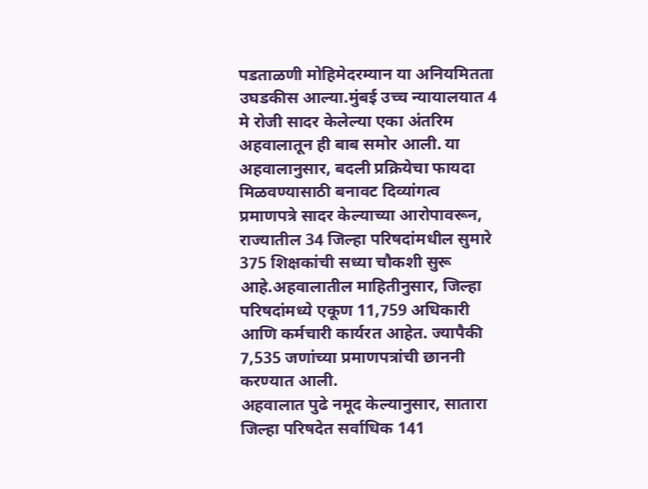पडताळणी मोहिमेदरम्यान या अनियमितता उघडकीस आल्या.मुंबई उच्च न्यायालयात 4 मे रोजी सादर केलेल्या एका अंतरिम अहवालातून ही बाब समोर आली. या अहवालानुसार, बदली प्रक्रियेचा फायदा मिळवण्यासाठी बनावट दिव्यांगत्व प्रमाणपत्रे सादर केल्याच्या आरोपावरून, राज्यातील 34 जिल्हा परिषदांमधील सुमारे 375 शिक्षकांची सध्या चौकशी सुरू आहे.अहवालातील माहितीनुसार, जिल्हा परिषदांमध्ये एकूण 11,759 अधिकारी आणि कर्मचारी कार्यरत आहेत. ज्यापैकी 7,535 जणांच्या प्रमाणपत्रांची छाननी करण्यात आली.
अहवालात पुढे नमूद केल्यानुसार, सातारा जिल्हा परिषदेत सर्वाधिक 141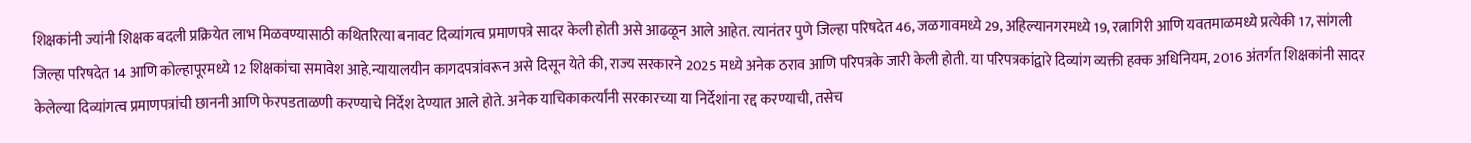शिक्षकांनी ज्यांनी शिक्षक बदली प्रक्रियेत लाभ मिळवण्यासाठी कथितरित्या बनावट दिव्यांगत्व प्रमाणपत्रे सादर केली होती असे आढळून आले आहेत. त्यानंतर पुणे जिल्हा परिषदेत 46, जळगावमध्ये 29, अहिल्यानगरमध्ये 19, रत्नागिरी आणि यवतमाळमध्ये प्रत्येकी 17, सांगली जिल्हा परिषदेत 14 आणि कोल्हापूरमध्ये 12 शिक्षकांचा समावेश आहे.न्यायालयीन कागदपत्रांवरून असे दिसून येते की, राज्य सरकारने 2025 मध्ये अनेक ठराव आणि परिपत्रके जारी केली होती. या परिपत्रकांद्वारे दिव्यांग व्यक्ती हक्क अधिनियम, 2016 अंतर्गत शिक्षकांनी सादर केलेल्या दिव्यांगत्व प्रमाणपत्रांची छाननी आणि फेरपडताळणी करण्याचे निर्देश देण्यात आले होते. अनेक याचिकाकर्त्यांनी सरकारच्या या निर्देशांना रद्द करण्याची, तसेच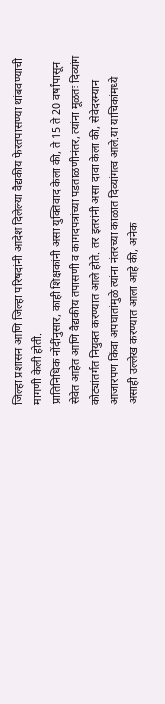जिल्हा प्रशासन आणि जिल्हा परिषदांनी आदेश दिलेल्या वैद्यकीय फेरतपासण्या थांबवण्याची मागणी केली होती.
प्रातिनिधिक नोंदींनुसार, काही शिक्षकांनी असा युक्तिवाद केला की, ते 15 ते 20 वर्षांपासून सेवेत आहेत आणि वैद्यकीय तपासणी व कागदपत्रांच्या पडताळणीनंतर, त्यांना मूळतः दिव्यांग कोट्यांतर्गत नियुक्त करण्यात आले होते. तर इतरांनी असा दावा केला की, सेवेदरम्यान आजारपण किंवा अपघातांमुळे त्यांना नंतरच्या काळात दिव्यांगत्व आले.या याचिकांमध्ये असाही उल्लेख करण्यात आला आहे की, अनेक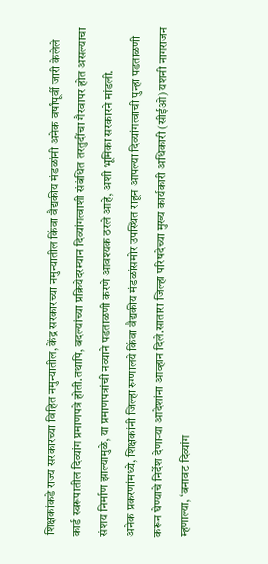शिक्षकांकडे राज्य सरकारच्या विहित नमुन्यातील, केंद्र सरकारच्या नमुन्यातील किंवा वैद्यकीय मंडळांनी अनेक वर्षांपूर्वी जारी केलेले कार्ड स्वरूपातील दिव्यांग प्रमाणपत्रे होती.तथापि, बदल्यांच्या प्रक्रियेदरम्यान दिव्यांगत्वाशी संबंधित तरतुदींचा गैरवापर होत असल्याचा संशय निर्माण झाल्यामुळे, या प्रमाणपत्रांची नव्याने पडताळणी करणे आवश्यक ठरले आहे, अशी भूमिका सरकारने मांडली.
अनेक प्रकरणांमध्ये, शिक्षकांनी जिल्हा रुग्णालये किंवा वैद्यकीय मंडळांसमोर उपस्थित राहून आपल्या दिव्यांगत्वाची पुन्हा पडताळणी करून घेण्याचे निर्देश देणाऱ्या आदेशांना आव्हान दिले.सातारा जिल्हा परिषदेच्या मुख्य कार्यकारी अधिकारी (सीईओ) यशनी नागराजन म्हणाल्या, ‘बनावट दिव्यांग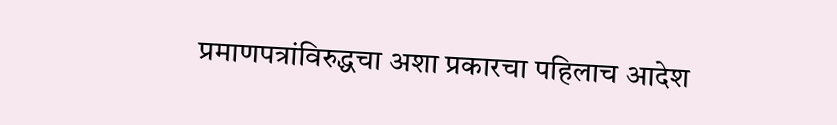प्रमाणपत्रांविरुद्धचा अशा प्रकारचा पहिलाच आदेश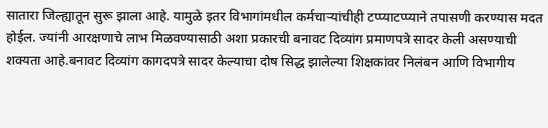सातारा जिल्ह्यातून सुरू झाला आहे. यामुळे इतर विभागांमधील कर्मचाऱ्यांचीही टप्प्याटप्प्याने तपासणी करण्यास मदत होईल. ज्यांनी आरक्षणाचे लाभ मिळवण्यासाठी अशा प्रकारची बनावट दिव्यांग प्रमाणपत्रे सादर केली असण्याची शक्यता आहे.बनावट दिव्यांग कागदपत्रे सादर केल्याचा दोष सिद्ध झालेल्या शिक्षकांवर निलंबन आणि विभागीय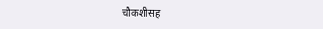चौकशीसह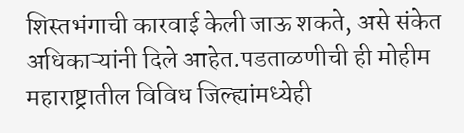शिस्तभंगाची कारवाई केली जाऊ शकते, असे संकेत अधिकाऱ्यांनी दिले आहेत.पडताळणीची ही मोहीम महाराष्ट्रातील विविध जिल्ह्यांमध्येही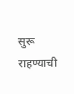सुरू राहण्याची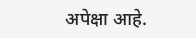अपेक्षा आहे.